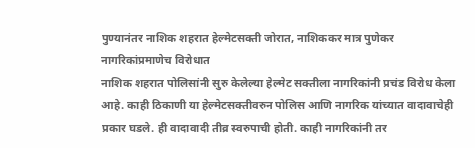पुण्यानंतर नाशिक शहरात हेल्मेटसक्ती जोरात, नाशिककर मात्र पुणेकर नागरिकांप्रमाणेच विरोधात
नाशिक शहरात पोलिसांनी सुरु केलेल्या हेल्मेट सक्तीला नागरिकांनी प्रचंड विरोध केला आहे. काही ठिकाणी या हेल्मेटसक्तीवरुन पोलिस आणि नागरिक यांच्यात वादावाचेही प्रकार घडले. ही वादावादी तीव्र स्वरुपाची होती. काही नागरिकांनी तर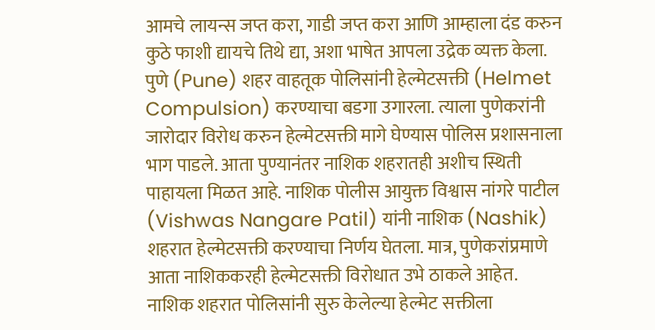आमचे लायन्स जप्त करा, गाडी जप्त करा आणि आम्हाला दंड करुन कुठे फाशी द्यायचे तिथे द्या, अशा भाषेत आपला उद्रेक व्यक्त केला.
पुणे (Pune) शहर वाहतूक पोलिसांनी हेल्मेटसक्ती (Helmet Compulsion) करण्याचा बडगा उगारला. त्याला पुणेकरांनी जारोदार विरोध करुन हेल्मेटसक्ती मागे घेण्यास पोलिस प्रशासनाला भाग पाडले. आता पुण्यानंतर नाशिक शहरातही अशीच स्थिती पाहायला मिळत आहे. नाशिक पोलीस आयुक्त विश्वास नांगरे पाटील (Vishwas Nangare Patil) यांनी नाशिक (Nashik) शहरात हेल्मेटसक्ती करण्याचा निर्णय घेतला. मात्र, पुणेकरांप्रमाणे आता नाशिककरही हेल्मेटसक्ती विरोधात उभे ठाकले आहेत.
नाशिक शहरात पोलिसांनी सुरु केलेल्या हेल्मेट सक्तीला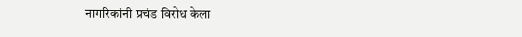नागरिकांनी प्रचंड विरोध केला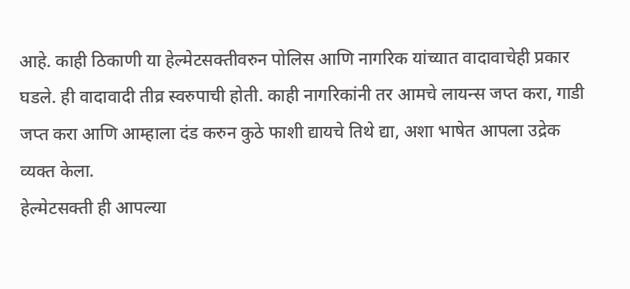आहे. काही ठिकाणी या हेल्मेटसक्तीवरुन पोलिस आणि नागरिक यांच्यात वादावाचेही प्रकार घडले. ही वादावादी तीव्र स्वरुपाची होती. काही नागरिकांनी तर आमचे लायन्स जप्त करा, गाडी जप्त करा आणि आम्हाला दंड करुन कुठे फाशी द्यायचे तिथे द्या, अशा भाषेत आपला उद्रेक व्यक्त केला.
हेल्मेटसक्ती ही आपल्या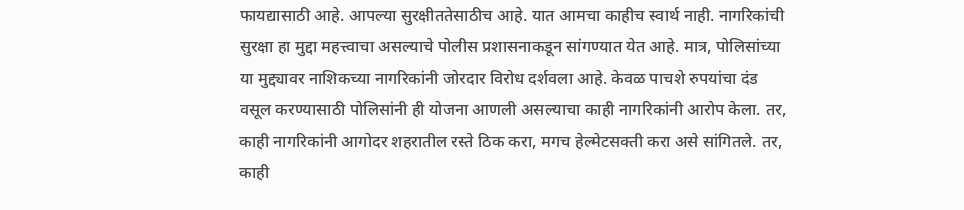फायद्यासाठी आहे. आपल्या सुरक्षीततेसाठीच आहे. यात आमचा काहीच स्वार्थ नाही. नागरिकांची सुरक्षा हा मुद्दा महत्त्वाचा असल्याचे पोलीस प्रशासनाकडून सांगण्यात येत आहे. मात्र, पोलिसांच्या या मुद्द्यावर नाशिकच्या नागरिकांनी जोरदार विरोध दर्शवला आहे. केवळ पाचशे रुपयांचा दंड वसूल करण्यासाठी पोलिसांनी ही योजना आणली असल्याचा काही नागरिकांनी आरोप केला. तर, काही नागरिकांनी आगोदर शहरातील रस्ते ठिक करा, मगच हेल्मेटसक्ती करा असे सांगितले. तर, काही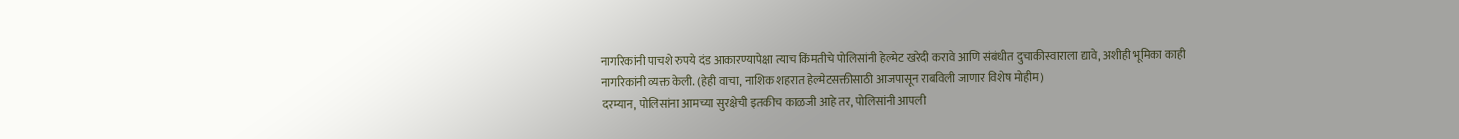नागरिकांनी पाचशे रुपये दंड आकारण्यापेक्षा त्याच किंमतीचे पोलिसांनी हेल्मेट खरेदी करावे आणि संबंधीत दुचाकीस्वाराला द्यावे, अशीही भूमिका काही नागरिकांनी व्यक्त केली. (हेही वाचा, नाशिक शहरात हेल्मेटसक्तीसाठी आजपासून राबविली जाणार विशेष मोहीम)
दरम्यान, पोलिसांना आमच्या सुरक्षेची इतकीच काळजी आहे तर, पोलिसांनी आपली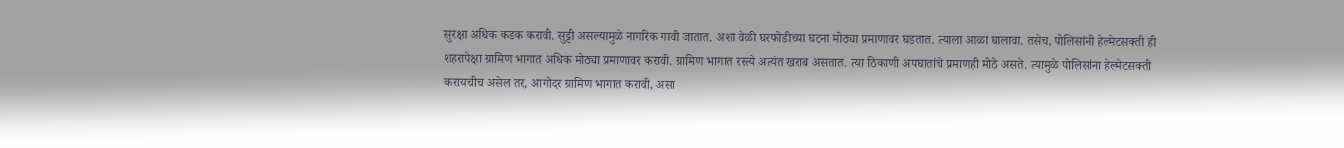सुरक्षा अधिक कडक करावी. सुट्टी असल्यामुळे नागरिक गावी जातात. अशा वेळी घरफोडीच्या घटना मोठ्या प्रमाणावर घडतात. त्याला आळा घालावा. तसेच, पोलिसांनी हेल्मेटसक्ती ही शहरापेक्षा ग्रामिण भागात अधिक मोठ्या प्रमाणावर करावी. ग्रामिण भागात रस्त्ये अत्यंत खराब असतात. त्या ठिकाणी अपघातांचे प्रमाणही मोठे असते. त्यामुळे पोलिसांना हेल्मेटसक्ती करायचीच असेल तर, आगोदर ग्रामिण भागात करावी, असा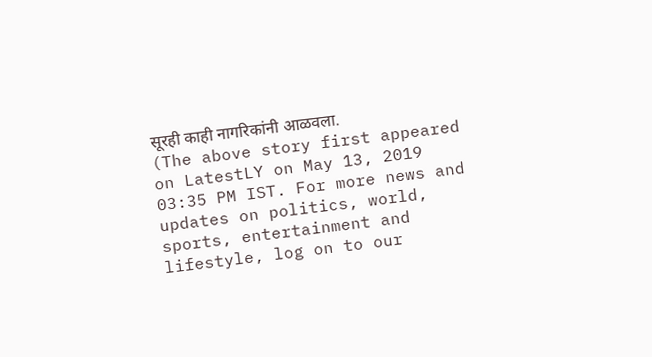सूरही काही नागरिकांनी आळवला.
(The above story first appeared on LatestLY on May 13, 2019 03:35 PM IST. For more news and updates on politics, world, sports, entertainment and lifestyle, log on to our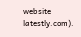website latestly.com).